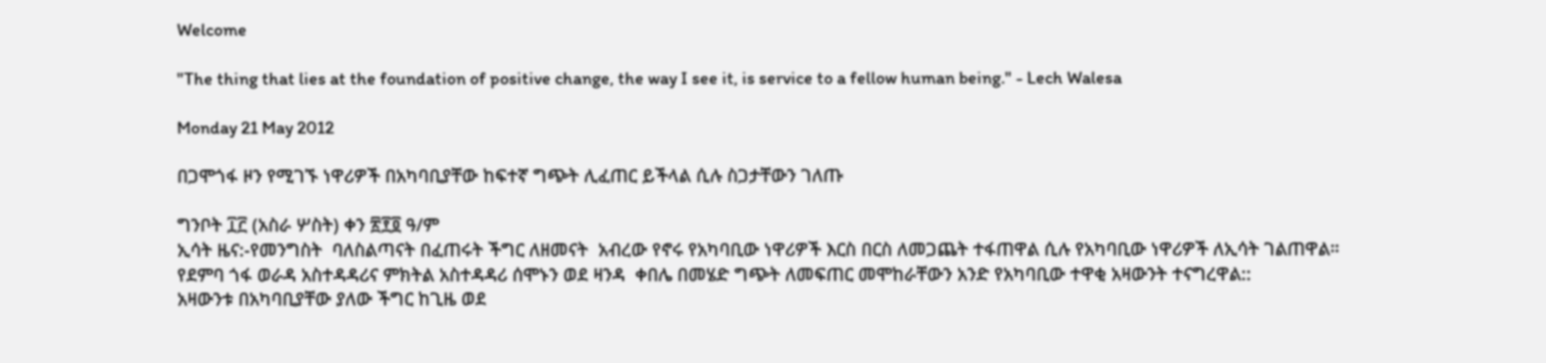Welcome

"The thing that lies at the foundation of positive change, the way I see it, is service to a fellow human being." - Lech Walesa

Monday 21 May 2012

በጋሞጎፋ ዞን የሚገኙ ነዋሪዎች በአካባቢያቸው ከፍተኛ ግጭት ሊፈጠር ይችላል ሲሉ ስጋታቸውን ገለጡ

ግንቦት ፲፫ (አስራ ሦስት) ቀን ፳፻፬ ዓ/ም
ኢሳት ዜና:-የመንግስት  ባለስልጣናት በፈጠሩት ችግር ለዘመናት  አብረው የኖሩ የአካባቢው ነዋሪዎች እርስ በርስ ለመጋጨት ተፋጠዋል ሲሉ የአካባቢው ነዋሪዎች ለኢሳት ገልጠዋል።
የደምባ ጎፋ ወራዳ አስተዳዳሪና ምክትል አስተዳዳሪ ሰሞኑን ወደ ዛንዳ  ቀበሌ በመሄድ ግጭት ለመፍጠር መሞከራቸውን አንድ የአካባቢው ተዋቂ አዛውንት ተናግረዋል::
አዛውንቱ በአካባቢያቸው ያለው ችግር ከጊዜ ወደ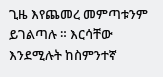ጊዜ እየጨመረ መምጣቱንም ይገልጣሉ ። እርሳቸው እንደሚሉት ከስምንተኛ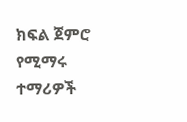ክፍል ጀምሮ የሚማሩ ተማሪዎች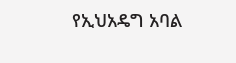የኢህአዴግ አባል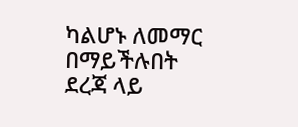ካልሆኑ ለመማር በማይችሉበት ደረጃ ላይ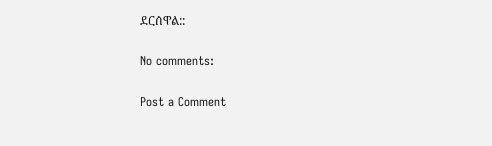ደርሰዋል::

No comments:

Post a Comment